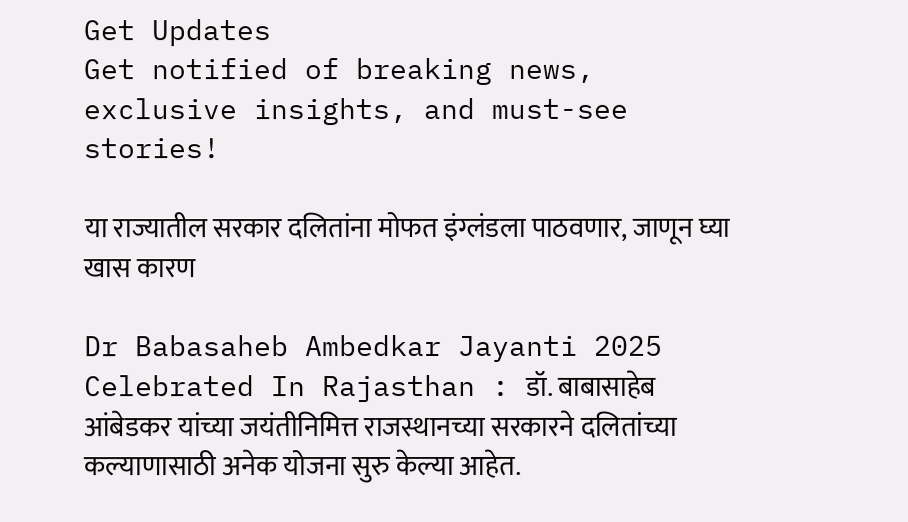Get Updates
Get notified of breaking news, exclusive insights, and must-see stories!

या राज्यातील सरकार दलितांना मोफत इंग्लंडला पाठवणार, जाणून घ्या खास कारण

Dr Babasaheb Ambedkar Jayanti 2025 Celebrated In Rajasthan : डॉ. बाबासाहेब आंबेडकर यांच्या जयंतीनिमित्त राजस्थानच्या सरकारने दलितांच्या कल्याणासाठी अनेक योजना सुरु केल्या आहेत.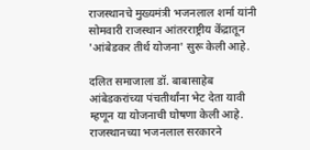राजस्थानचे मुख्यमंत्री भजनलाल शर्मा यांनी सोमवारी राजस्थान आंतरराष्ट्रीय केंद्रातून 'आंबेडकर तीर्थ योजना' सुरू केली आहे.

दलित समाजाला डॉ. बाबासाहेब आंबेडकरांच्या पंचतीर्थांना भेट देता यावी म्हणून या योजनाची घोषणा केली आहे. राजस्थानच्या भजनलाल सरकारने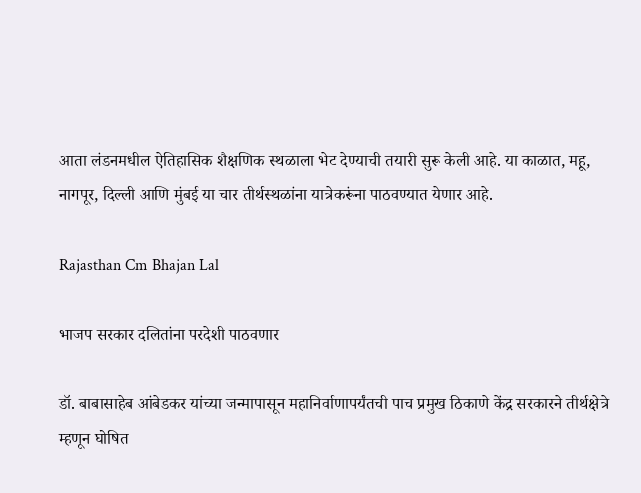आता लंडनमधील ऐतिहासिक शैक्षणिक स्थळाला भेट देण्याची तयारी सुरू केली आहे. या काळात, महू, नागपूर, दिल्ली आणि मुंबई या चार तीर्थस्थळांना यात्रेकरूंना पाठवण्यात येणार आहे.

Rajasthan Cm Bhajan Lal

भाजप सरकार दलितांना परदेशी पाठवणार

डॉ. बाबासाहेब आंबेडकर यांच्या जन्मापासून महानिर्वाणापर्यंतची पाच प्रमुख ठिकाणे केंद्र सरकारने तीर्थक्षेत्रे म्हणून घोषित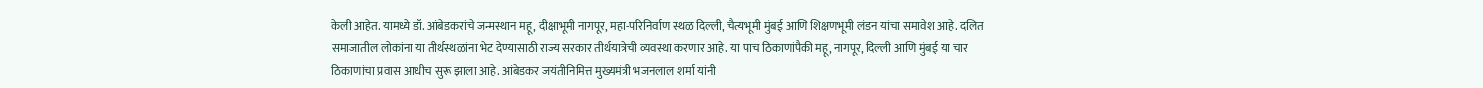केली आहेत. यामध्ये डॉ. आंबेडकरांचे जन्मस्थान महू, दीक्षाभूमी नागपूर, महा-परिनिर्वाण स्थळ दिल्ली, चैत्यभूमी मुंबई आणि शिक्षणभूमी लंडन यांचा समावेश आहे. दलित समाजातील लोकांना या तीर्थस्थळांना भेट देण्यासाठी राज्य सरकार तीर्थयात्रेची व्यवस्था करणार आहे. या पाच ठिकाणांपैकी महू, नागपूर, दिल्ली आणि मुंबई या चार ठिकाणांचा प्रवास आधीच सुरू झाला आहे. आंबेडकर जयंतीनिमित्त मुख्यमंत्री भजनलाल शर्मा यांनी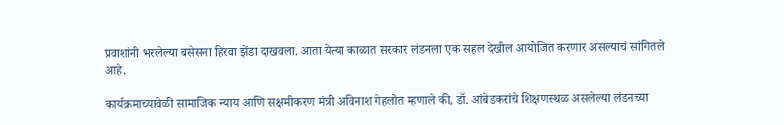प्रवाशांनी भरलेल्या बसेसना हिरवा झेंडा दाखवला. आता येत्या काळात सरकार लंडनला एक सहल देखील आयोजित करणार असल्याचं सांगितले आहे.

कार्यक्रमाच्यावेळी सामाजिक न्याय आणि सक्षमीकरण मंत्री अविनाश गेहलोत म्हणाले की, डॉ. आंबेडकरांचे शिक्षणस्थळ असलेल्या लंडनच्या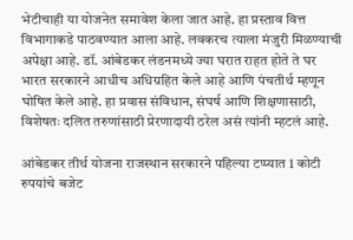भेटीचाही या योजनेत समावेश केला जात आहे. हा प्रस्ताव वित्त विभागाकडे पाठवण्यात आला आहे. लवकरच त्याला मंजुरी मिळण्याची अपेक्षा आहे. डॉ. आंबेडकर लंडनमध्ये ज्या घरात राहत होते ते घर भारत सरकारने आधीच अधिग्रहित केले आहे आणि पंचतीर्थ म्हणून घोषित केले आहे. हा प्रवास संविधान, संघर्ष आणि शिक्षणासाठी, विशेषतः दलित तरुणांसाठी प्रेरणादायी ठरेल असं त्यांनी म्हटलं आहे.

आंबेडकर तीर्थ योजना राजस्थान सरकारने पहिल्या टप्प्यात 1 कोटी रुपयांचे बजेट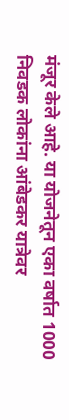मंजूर केले आहे. या योजनेतून एका वर्षात 1000 निवडक लोकांना आंबेडकर यात्रेवर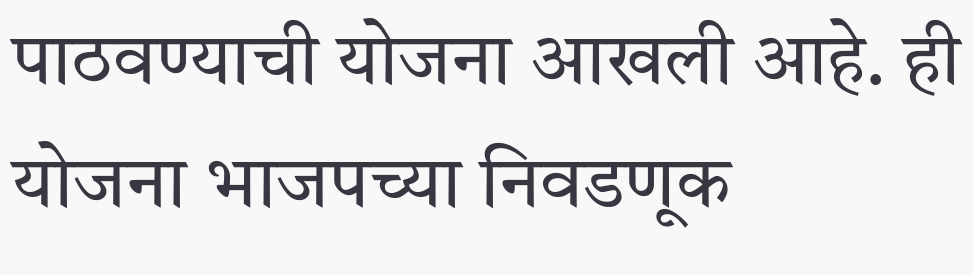पाठवण्याची योजना आखली आहे. ही योजना भाजपच्या निवडणूक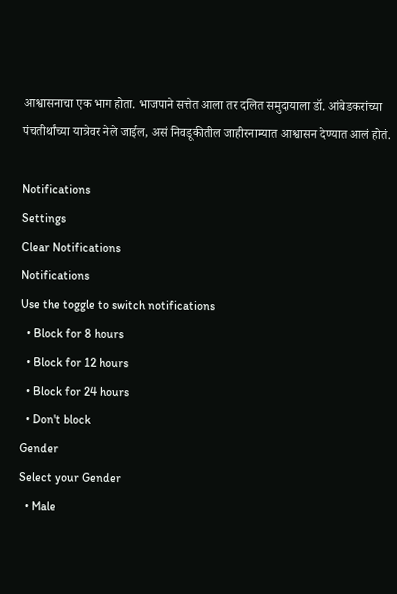आश्वासनाचा एक भाग होता. भाजपाने सत्तेत आला तर दलित समुदायाला डॉ. आंबेडकरांच्या पंचतीर्थांच्या यात्रेवर नेले जाईल, असं निवडूकीतील जाहीरनाम्यात आश्वासन देण्यात आलं होतं.

Notifications
Settings
Clear Notifications
Notifications
Use the toggle to switch notifications
  • Block for 8 hours
  • Block for 12 hours
  • Block for 24 hours
  • Don't block
Gender
Select your Gender
  • Male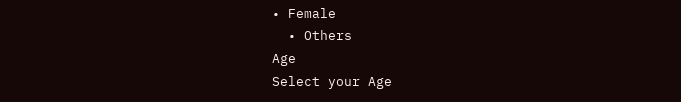• Female
  • Others
Age
Select your Age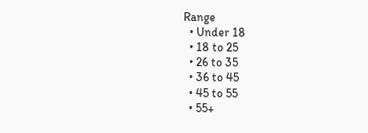Range
  • Under 18
  • 18 to 25
  • 26 to 35
  • 36 to 45
  • 45 to 55
  • 55+